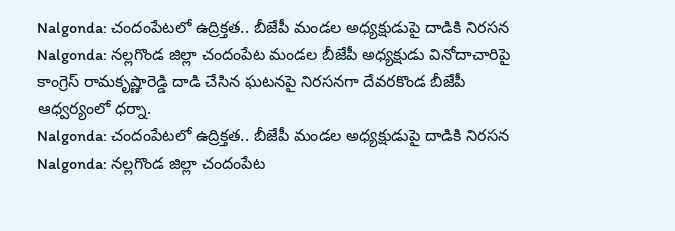Nalgonda: చందంపేటలో ఉద్రిక్తత.. బీజేపీ మండల అధ్యక్షుడుపై దాడికి నిరసన
Nalgonda: నల్లగొండ జిల్లా చందంపేట మండల బీజేపీ అధ్యక్షుడు వినోదాచారిపై కాంగ్రెస్ రామకృష్ణారెడ్డి దాడి చేసిన ఘటనపై నిరసనగా దేవరకొండ బీజేపీ ఆధ్వర్యంలో ధర్నా.
Nalgonda: చందంపేటలో ఉద్రిక్తత.. బీజేపీ మండల అధ్యక్షుడుపై దాడికి నిరసన
Nalgonda: నల్లగొండ జిల్లా చందంపేట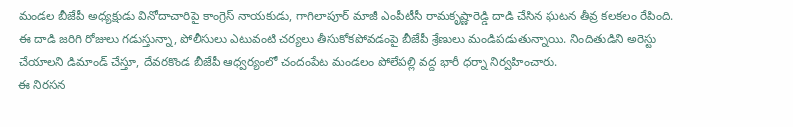మండల బీజేపీ అధ్యక్షుడు వినోదాచారిపై కాంగ్రెస్ నాయకుడు, గాగిలాపూర్ మాజీ ఎంపీటీసీ రామకృష్ణారెడ్డి దాడి చేసిన ఘటన తీవ్ర కలకలం రేపింది. ఈ దాడి జరిగి రోజులు గడుస్తున్నా, పోలీసులు ఎటువంటి చర్యలు తీసుకోకపోవడంపై బీజేపీ శ్రేణులు మండిపడుతున్నాయి. నిందితుడిని అరెస్టు చేయాలని డిమాండ్ చేస్తూ, దేవరకొండ బీజేపీ ఆధ్వర్యంలో చందంపేట మండలం పోలేపల్లి వద్ద భారీ ధర్నా నిర్వహించారు.
ఈ నిరసన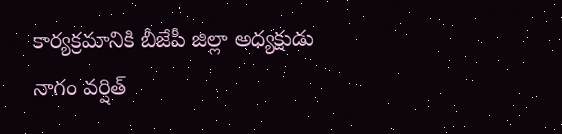కార్యక్రమానికి బీజేపీ జిల్లా అధ్యక్షుడు నాగం వర్షిత్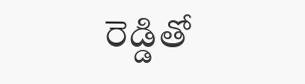రెడ్డితో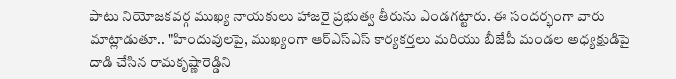పాటు నియోజకవర్గ ముఖ్య నాయకులు హాజరై ప్రభుత్వ తీరును ఎండగట్టారు. ఈ సందర్భంగా వారు మాట్లాడుతూ.. "హిందువులపై, ముఖ్యంగా ఆర్ఎస్ఎస్ కార్యకర్తలు మరియు బీజేపీ మండల అధ్యక్షుడిపై దాడి చేసిన రామకృష్ణారెడ్డిని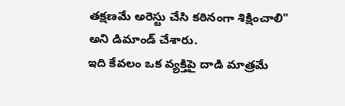తక్షణమే అరెస్టు చేసి కఠినంగా శిక్షించాలి" అని డిమాండ్ చేశారు.
ఇది కేవలం ఒక వ్యక్తిపై దాడి మాత్రమే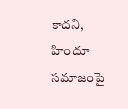కాదని, హిందూ సమాజంపై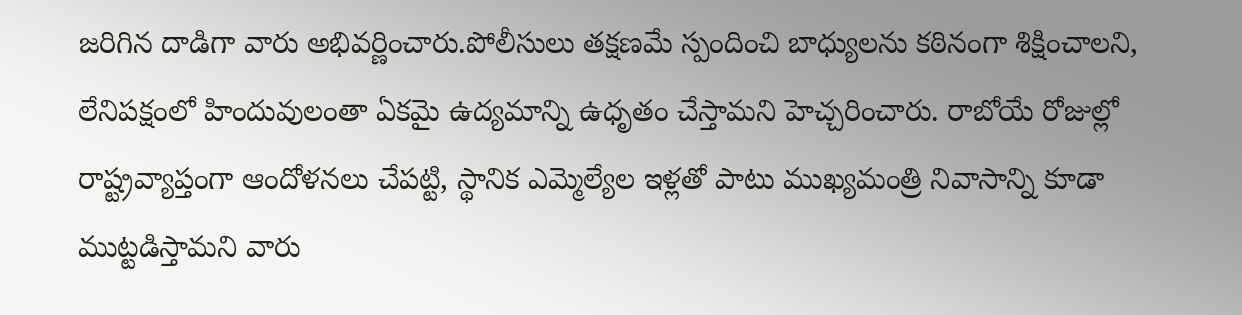జరిగిన దాడిగా వారు అభివర్ణించారు.పోలీసులు తక్షణమే స్పందించి బాధ్యులను కఠినంగా శిక్షించాలని, లేనిపక్షంలో హిందువులంతా ఏకమై ఉద్యమాన్ని ఉధృతం చేస్తామని హెచ్చరించారు. రాబోయే రోజుల్లో రాష్ట్రవ్యాప్తంగా ఆందోళనలు చేపట్టి, స్థానిక ఎమ్మెల్యేల ఇళ్లతో పాటు ముఖ్యమంత్రి నివాసాన్ని కూడా ముట్టడిస్తామని వారు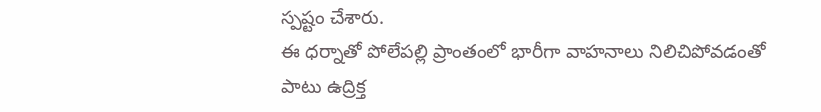స్పష్టం చేశారు.
ఈ ధర్నాతో పోలేపల్లి ప్రాంతంలో భారీగా వాహనాలు నిలిచిపోవడంతో పాటు ఉద్రిక్త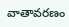వాతావరణం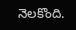నెలకొంది.